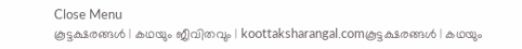Close Menu
കൂട്ടക്ഷരങ്ങൾ | കഥയും ജീവിതവും | koottaksharangal.comകൂട്ടക്ഷരങ്ങൾ | കഥയും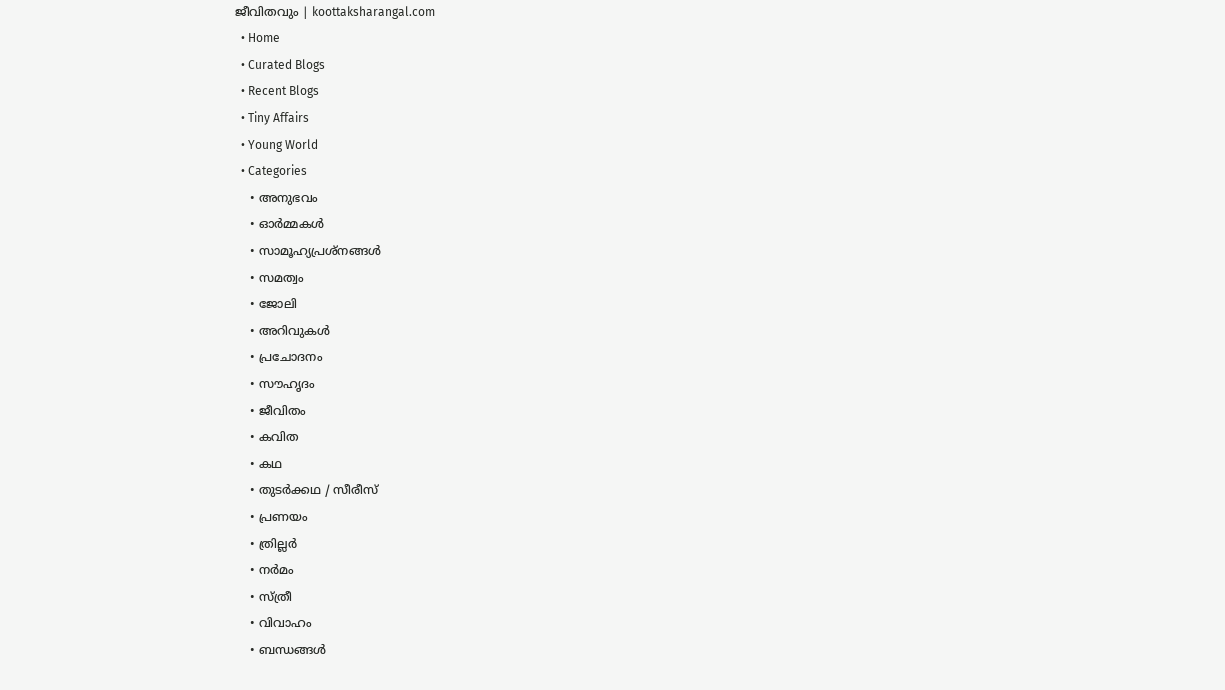ജീവിതവും | koottaksharangal.com
  • Home
  • Curated Blogs
  • Recent Blogs
  • Tiny Affairs
  • Young World
  • Categories
    • അനുഭവം
    • ഓർമ്മകൾ
    • സാമൂഹ്യപ്രശ്നങ്ങൾ
    • സമത്വം
    • ജോലി
    • അറിവുകൾ
    • പ്രചോദനം
    • സൗഹൃദം
    • ജീവിതം
    • കവിത
    • കഥ
    • തുടർക്കഥ / സീരീസ്
    • പ്രണയം
    • ത്രില്ലർ
    • നര്‍മം
    • സ്ത്രീ
    • വിവാഹം
    • ബന്ധങ്ങൾ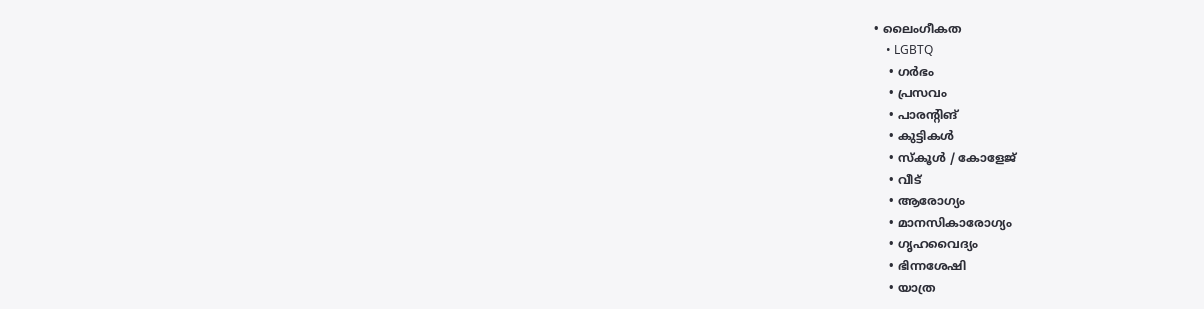• ലൈംഗീകത
    • LGBTQ
    • ഗർഭം
    • പ്രസവം
    • പാരന്റിങ്
    • കുട്ടികൾ
    • സ്‌കൂൾ / കോളേജ്
    • വീട്
    • ആരോഗ്യം
    • മാനസികാരോഗ്യം
    • ഗൃഹവൈദ്യം
    • ഭിന്നശേഷി
    • യാത്ര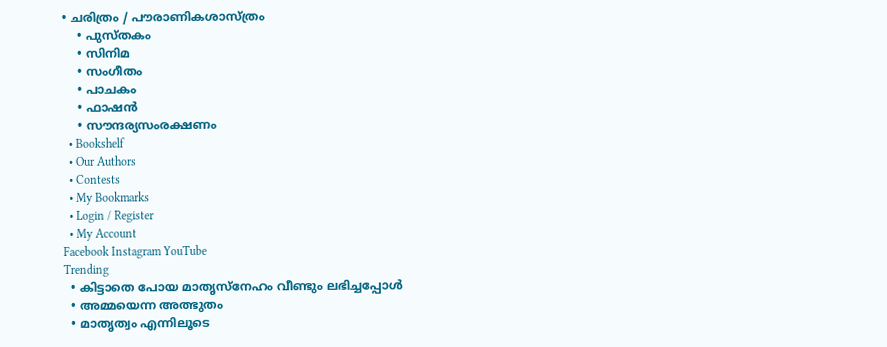• ചരിത്രം / പൗരാണികശാസ്ത്രം
    • പുസ്‌തകം
    • സിനിമ
    • സംഗീതം
    • പാചകം
    • ഫാഷൻ
    • സൗന്ദര്യസംരക്ഷണം
  • Bookshelf
  • Our Authors
  • Contests
  • My Bookmarks
  • Login / Register
  • My Account
Facebook Instagram YouTube
Trending
  • കിട്ടാതെ പോയ മാതൃസ്നേഹം വീണ്ടും ലഭിച്ചപ്പോൾ
  • അമ്മയെന്ന അത്ഭുതം
  • മാതൃത്വം എന്നിലൂടെ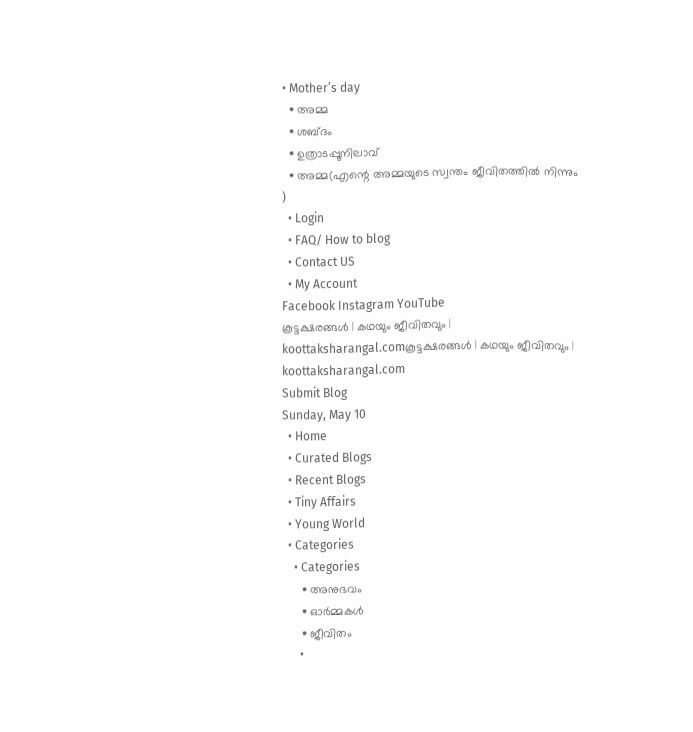• Mother’s day
  • അമ്മ
  • ശബ്ദം
  • ഉത്രാടപ്പൂനിലാവ്
  • അമ്മ(എന്റെ അമ്മയുടെ സ്വന്തം ജീവിതത്തിൽ നിന്നും )
  • Login
  • FAQ/ How to blog
  • Contact US
  • My Account
Facebook Instagram YouTube
കൂട്ടക്ഷരങ്ങൾ | കഥയും ജീവിതവും | koottaksharangal.comകൂട്ടക്ഷരങ്ങൾ | കഥയും ജീവിതവും | koottaksharangal.com
Submit Blog
Sunday, May 10
  • Home
  • Curated Blogs
  • Recent Blogs
  • Tiny Affairs
  • Young World
  • Categories
    • Categories
      • അനുഭവം
      • ഓർമ്മകൾ
      • ജീവിതം
      •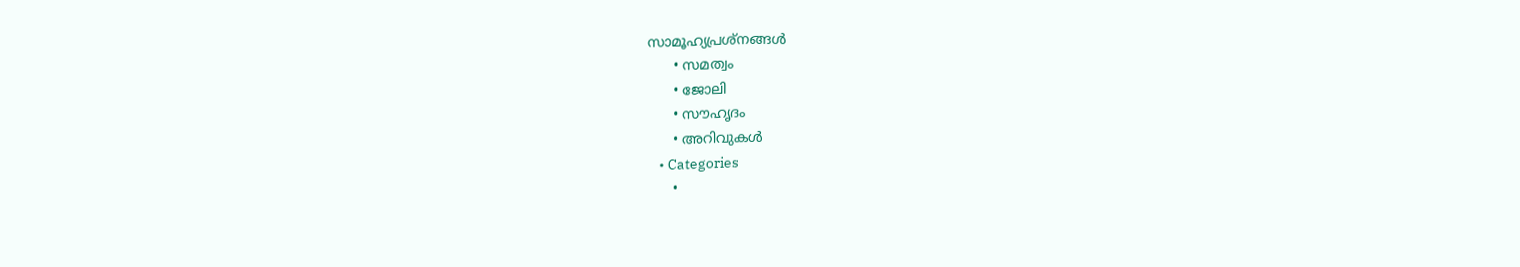സാമൂഹ്യപ്രശ്നങ്ങൾ
      • സമത്വം
      • ജോലി
      • സൗഹൃദം
      • അറിവുകൾ
    • Categories
      •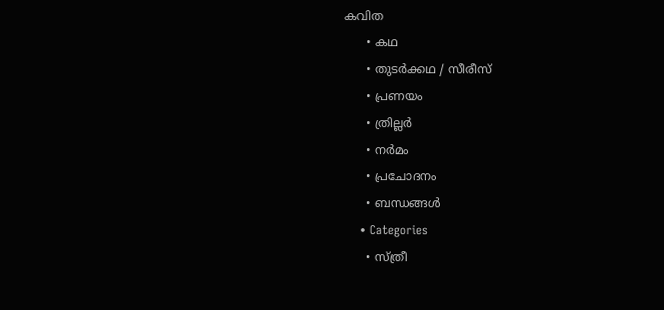കവിത
      • കഥ
      • തുടർക്കഥ / സീരീസ്
      • പ്രണയം
      • ത്രില്ലർ
      • നര്‍മം
      • പ്രചോദനം
      • ബന്ധങ്ങൾ
    • Categories
      • സ്ത്രീ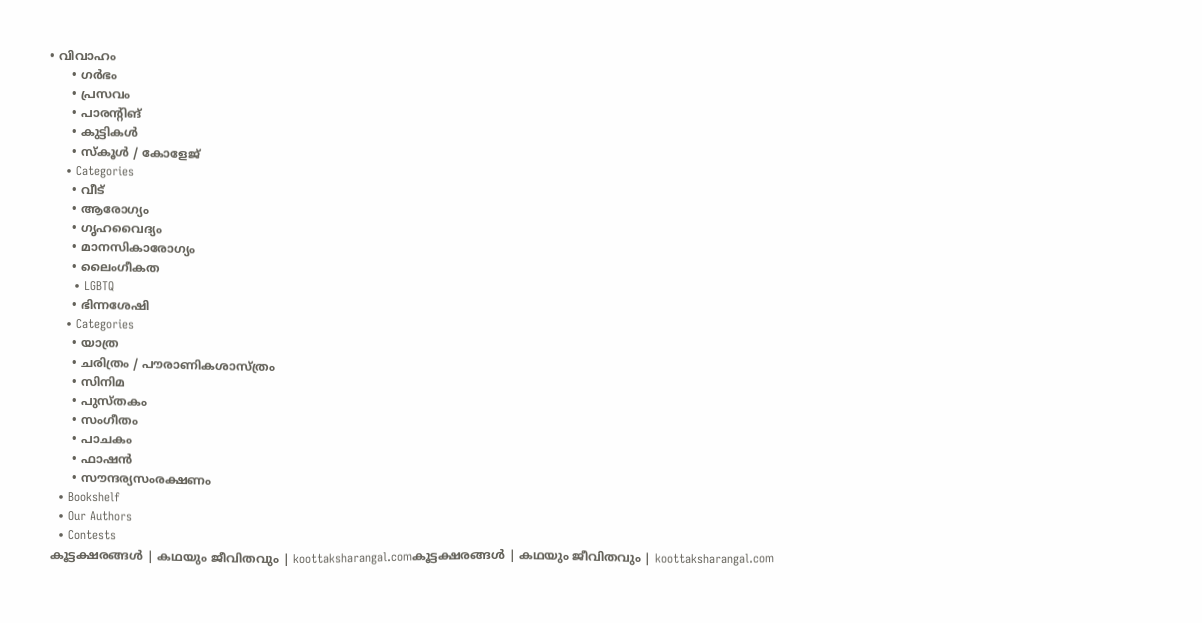• വിവാഹം
      • ഗർഭം
      • പ്രസവം
      • പാരന്റിങ്
      • കുട്ടികൾ
      • സ്‌കൂൾ / കോളേജ്
    • Categories
      • വീട്
      • ആരോഗ്യം
      • ഗൃഹവൈദ്യം
      • മാനസികാരോഗ്യം
      • ലൈംഗീകത
      • LGBTQ
      • ഭിന്നശേഷി
    • Categories
      • യാത്ര
      • ചരിത്രം / പൗരാണികശാസ്ത്രം
      • സിനിമ
      • പുസ്‌തകം
      • സംഗീതം
      • പാചകം
      • ഫാഷൻ
      • സൗന്ദര്യസംരക്ഷണം
  • Bookshelf
  • Our Authors
  • Contests
കൂട്ടക്ഷരങ്ങൾ | കഥയും ജീവിതവും | koottaksharangal.comകൂട്ടക്ഷരങ്ങൾ | കഥയും ജീവിതവും | koottaksharangal.com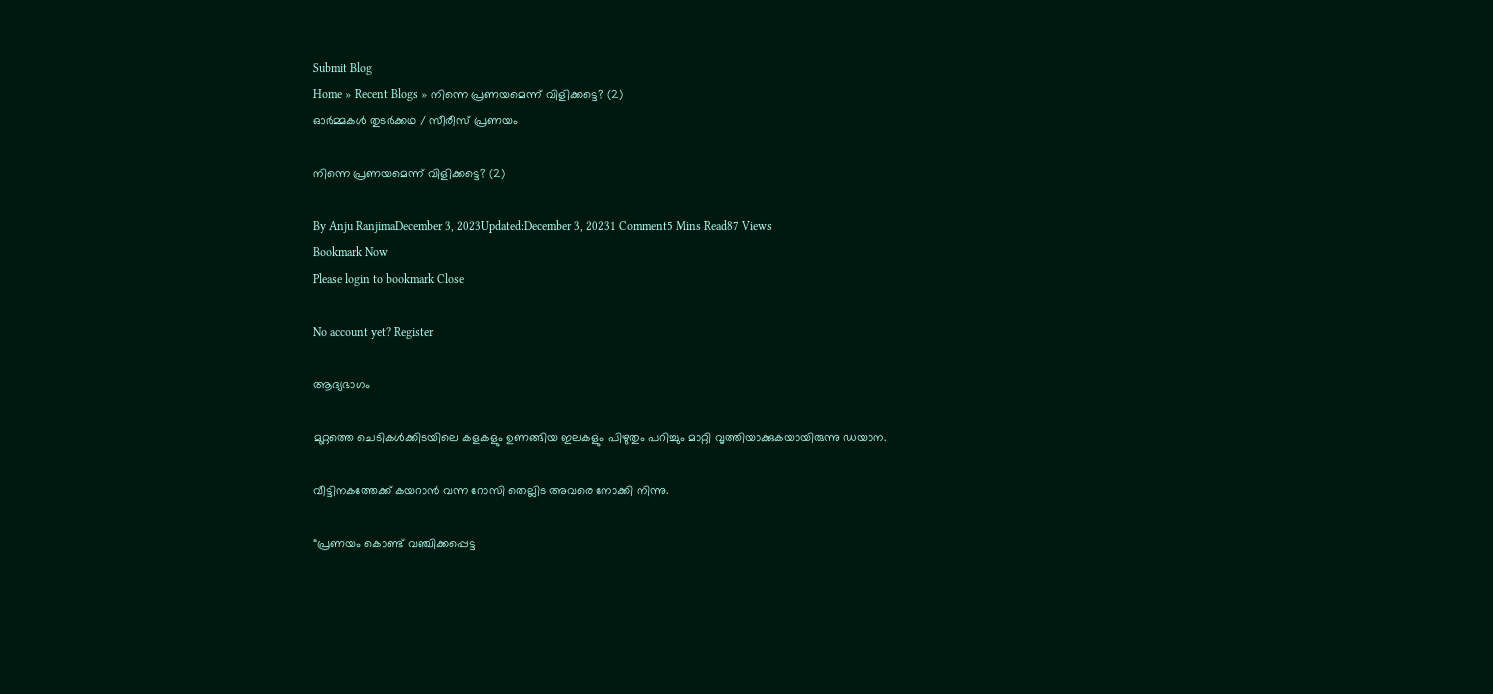Submit Blog
Home » Recent Blogs » നിന്നെ പ്രണയമെന്ന് വിളിക്കട്ടെ? (2)
ഓർമ്മകൾ തുടർക്കഥ / സീരീസ് പ്രണയം

നിന്നെ പ്രണയമെന്ന് വിളിക്കട്ടെ? (2)

By Anju RanjimaDecember 3, 2023Updated:December 3, 20231 Comment5 Mins Read87 Views
Bookmark Now
Please login to bookmark Close

No account yet? Register

ആദ്യഭാഗം

മുറ്റത്തെ ചെടികൾക്കിടയിലെ കളകളും ഉണങ്ങിയ ഇലകളും പിഴുതും പറിച്ചും മാറ്റി വൃത്തിയാക്കുകയായിരുന്നു ഡയാന.

വീട്ടിനകത്തേക്ക് കയറാൻ വന്ന റോസി തെല്ലിട അവരെ നോക്കി നിന്നു.

“പ്രണയം കൊണ്ട് വഞ്ചിക്കപ്പെട്ട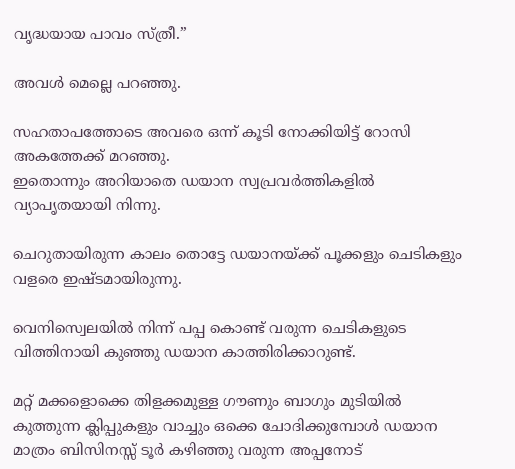വൃദ്ധയായ പാവം സ്ത്രീ.”

അവൾ മെല്ലെ പറഞ്ഞു.

സഹതാപത്തോടെ അവരെ ഒന്ന് കൂടി നോക്കിയിട്ട് റോസി അകത്തേക്ക് മറഞ്ഞു.
ഇതൊന്നും അറിയാതെ ഡയാന സ്വപ്രവർത്തികളിൽ വ്യാപൃതയായി നിന്നു.

ചെറുതായിരുന്ന കാലം തൊട്ടേ ഡയാനയ്ക്ക് പൂക്കളും ചെടികളും വളരെ ഇഷ്ടമായിരുന്നു.

വെനിസ്വെലയിൽ നിന്ന് പപ്പ കൊണ്ട് വരുന്ന ചെടികളുടെ വിത്തിനായി കുഞ്ഞു ഡയാന കാത്തിരിക്കാറുണ്ട്.

മറ്റ് മക്കളൊക്കെ തിളക്കമുള്ള ഗൗണും ബാഗും മുടിയിൽ കുത്തുന്ന ക്ലിപ്പുകളും വാച്ചും ഒക്കെ ചോദിക്കുമ്പോൾ ഡയാന മാത്രം ബിസിനസ്സ് ടൂർ കഴിഞ്ഞു വരുന്ന അപ്പനോട്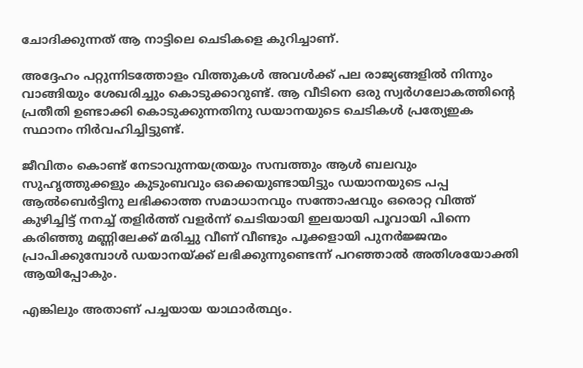ചോദിക്കുന്നത് ആ നാട്ടിലെ ചെടികളെ കുറിച്ചാണ്.

അദ്ദേഹം പറ്റുന്നിടത്തോളം വിത്തുകൾ അവൾക്ക് പല രാജ്യങ്ങളിൽ നിന്നും വാങ്ങിയും ശേഖരിച്ചും കൊടുക്കാറുണ്ട്. ആ വീടിനെ ഒരു സ്വർഗലോകത്തിന്റെ പ്രതീതി ഉണ്ടാക്കി കൊടുക്കുന്നതിനു ഡയാനയുടെ ചെടികൾ പ്രത്യേഇക സ്ഥാനം നിർവഹിച്ചിട്ടുണ്ട്.

ജീവിതം കൊണ്ട് നേടാവുന്നയത്രയും സമ്പത്തും ആൾ ബലവും സുഹൃത്തുക്കളും കുടുംബവും ഒക്കെയുണ്ടായിട്ടും ഡയാനയുടെ പപ്പ ആൽബെർട്ടിനു ലഭിക്കാത്ത സമാധാനവും സന്തോഷവും ഒരൊറ്റ വിത്ത് കുഴിച്ചിട്ട് നനച്ച് തളിർത്ത് വളർന്ന് ചെടിയായി ഇലയായി പൂവായി പിന്നെ കരിഞ്ഞു മണ്ണിലേക്ക് മരിച്ചു വീണ് വീണ്ടും പൂക്കളായി പുനർജ്ജന്മം പ്രാപിക്കുമ്പോൾ ഡയാനയ്ക്ക് ലഭിക്കുന്നുണ്ടെന്ന് പറഞ്ഞാൽ അതിശയോക്തി ആയിപ്പോകും.

എങ്കിലും അതാണ് പച്ചയായ യാഥാർത്ഥ്യം.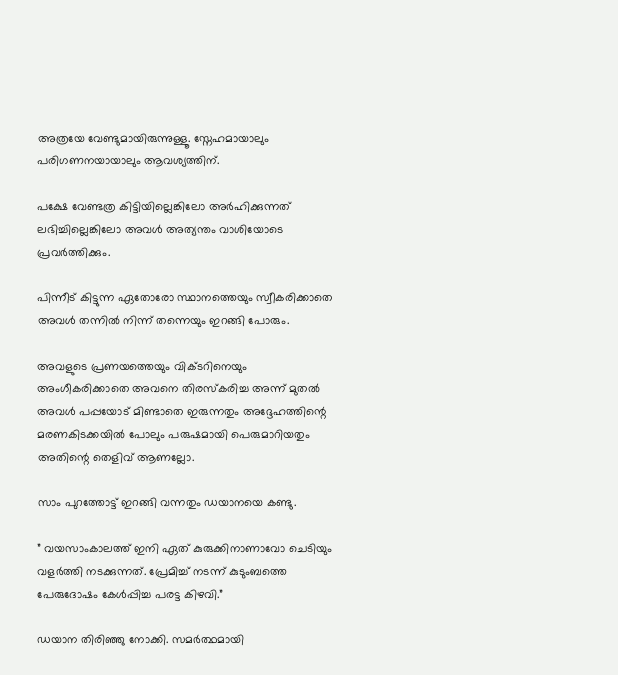അത്രയേ വേണ്ടുമായിരുന്നുള്ളൂ. സ്നേഹമായാലും പരിഗണനയായാലും ആവശ്യത്തിന്.

പക്ഷേ വേണ്ടത്ര കിട്ടിയില്ലെങ്കിലോ അർഹിക്കുന്നത് ലഭിച്ചില്ലെങ്കിലോ അവൾ അത്യന്തം വാശിയോടെ പ്രവർത്തിക്കും.

പിന്നീട്‌ കിട്ടുന്ന ഏതോരോ സ്ഥാനത്തെയും സ്വീകരിക്കാതെ അവൾ തന്നിൽ നിന്ന് തന്നെയും ഇറങ്ങി പോരും.

അവളുടെ പ്രണയത്തെയും വിക്ടറിനെയും അംഗീകരിക്കാതെ അവനെ തിരസ്കരിച്ച അന്ന് മുതൽ അവൾ പപ്പയോട് മിണ്ടാതെ ഇരുന്നതും അദ്ദേഹത്തിന്റെ മരണകിടക്കയിൽ പോലും പരുഷമായി പെരുമാറിയതും അതിന്റെ തെളിവ് ആണല്ലോ.

സാം പുറത്തോട്ട് ഇറങ്ങി വന്നതും ഡയാനയെ കണ്ടു.

” വയസാംകാലത്ത് ഇനി ഏത് കുരുക്കിനാണാവോ ചെടിയും വളർത്തി നടക്കുന്നത്. പ്രേമിച്ച് നടന്ന് കുടുംബത്തെ പേരുദോഷം കേൾപ്പിച്ച പരട്ട കിഴവി.”

ഡയാന തിരിഞ്ഞു നോക്കി. സമർത്ഥമായി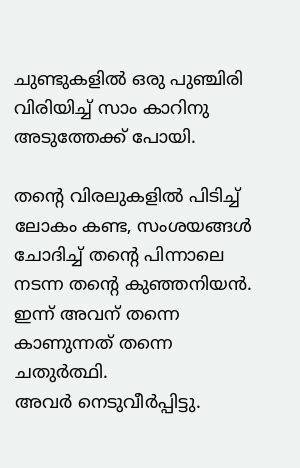ചുണ്ടുകളിൽ ഒരു പുഞ്ചിരി വിരിയിച്ച് സാം കാറിനു അടുത്തേക്ക് പോയി.

തന്റെ വിരലുകളിൽ പിടിച്ച് ലോകം കണ്ട, സംശയങ്ങൾ ചോദിച്ച് തന്റെ പിന്നാലെ നടന്ന തന്റെ കുഞ്ഞനിയൻ. ഇന്ന് അവന് തന്നെ കാണുന്നത് തന്നെ ചതുർത്ഥി.
അവർ നെടുവീർപ്പിട്ടു.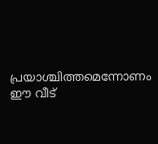പ്രയാശ്ചിത്തമെന്നോണം ഈ വീട്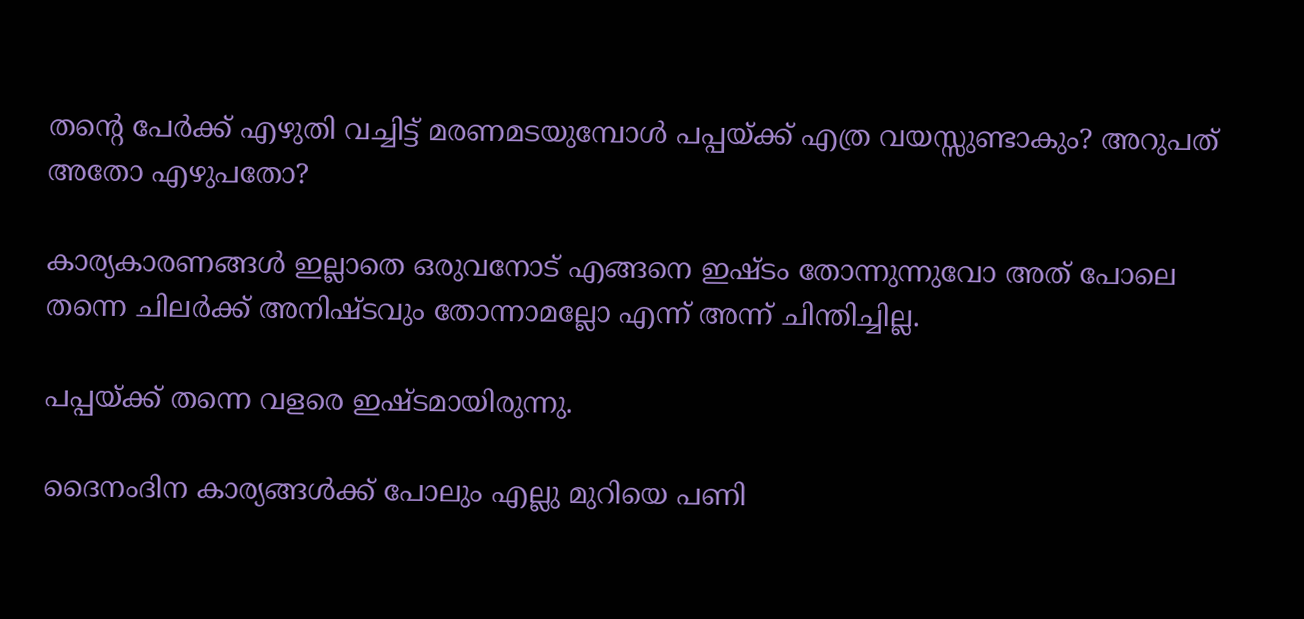തന്റെ പേർക്ക് എഴുതി വച്ചിട്ട് മരണമടയുമ്പോൾ പപ്പയ്ക്ക് എത്ര വയസ്സുണ്ടാകും? അറുപത് അതോ എഴുപതോ?

കാര്യകാരണങ്ങൾ ഇല്ലാതെ ഒരുവനോട് എങ്ങനെ ഇഷ്ടം തോന്നുന്നുവോ അത് പോലെ തന്നെ ചിലർക്ക് അനിഷ്ടവും തോന്നാമല്ലോ എന്ന് അന്ന് ചിന്തിച്ചില്ല.

പപ്പയ്ക്ക് തന്നെ വളരെ ഇഷ്ടമായിരുന്നു.

ദൈനംദിന കാര്യങ്ങൾക്ക് പോലും എല്ലു മുറിയെ പണി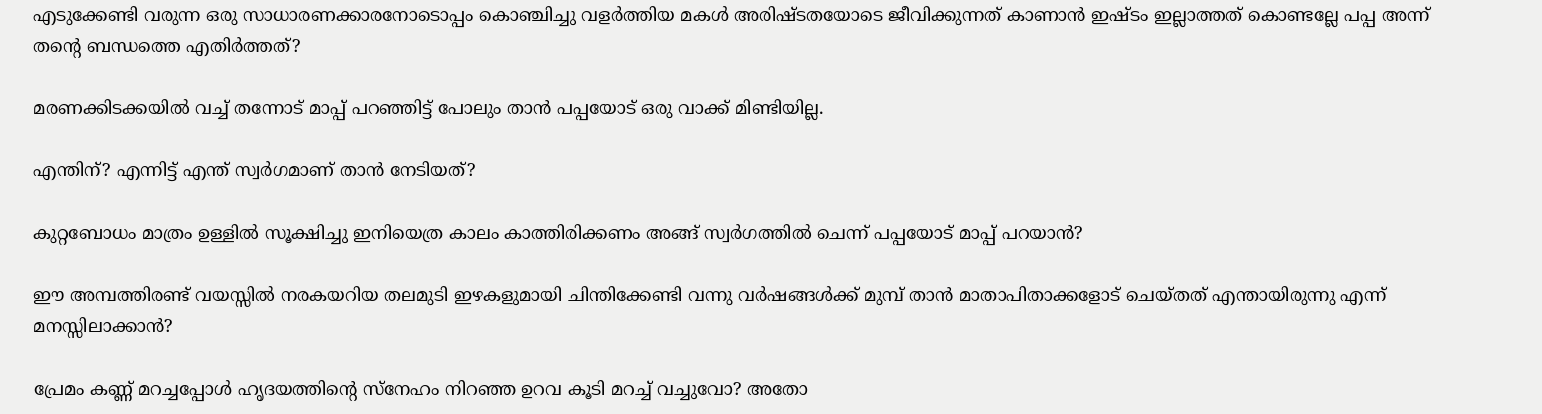എടുക്കേണ്ടി വരുന്ന ഒരു സാധാരണക്കാരനോടൊപ്പം കൊഞ്ചിച്ചു വളർത്തിയ മകൾ അരിഷ്ടതയോടെ ജീവിക്കുന്നത് കാണാൻ ഇഷ്ടം ഇല്ലാത്തത് കൊണ്ടല്ലേ പപ്പ അന്ന് തന്റെ ബന്ധത്തെ എതിർത്തത്?

മരണക്കിടക്കയിൽ വച്ച് തന്നോട് മാപ്പ് പറഞ്ഞിട്ട് പോലും താൻ പപ്പയോട് ഒരു വാക്ക് മിണ്ടിയില്ല.

എന്തിന്? എന്നിട്ട് എന്ത് സ്വർഗമാണ് താൻ നേടിയത്?

കുറ്റബോധം മാത്രം ഉള്ളിൽ സൂക്ഷിച്ചു ഇനിയെത്ര കാലം കാത്തിരിക്കണം അങ്ങ് സ്വർഗത്തിൽ ചെന്ന് പപ്പയോട് മാപ്പ് പറയാൻ?

ഈ അമ്പത്തിരണ്ട് വയസ്സിൽ നരകയറിയ തലമുടി ഇഴകളുമായി ചിന്തിക്കേണ്ടി വന്നു വർഷങ്ങൾക്ക് മുമ്പ് താൻ മാതാപിതാക്കളോട് ചെയ്തത് എന്തായിരുന്നു എന്ന് മനസ്സിലാക്കാൻ?

പ്രേമം കണ്ണ് മറച്ചപ്പോൾ ഹൃദയത്തിന്റെ സ്നേഹം നിറഞ്ഞ ഉറവ കൂടി മറച്ച് വച്ചുവോ? അതോ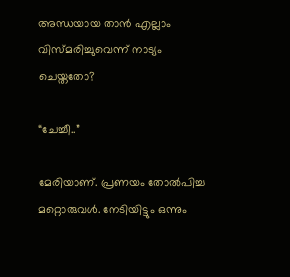അന്ധയായ താൻ എല്ലാം വിസ്മരിച്ചുവെന്ന് നാട്യം ചെയ്തതോ?

“ചേച്ചീ..”

മേരിയാണ്. പ്രണയം തോൽപിച്ച മറ്റൊരുവൾ. നേടിയിട്ടും ഒന്നും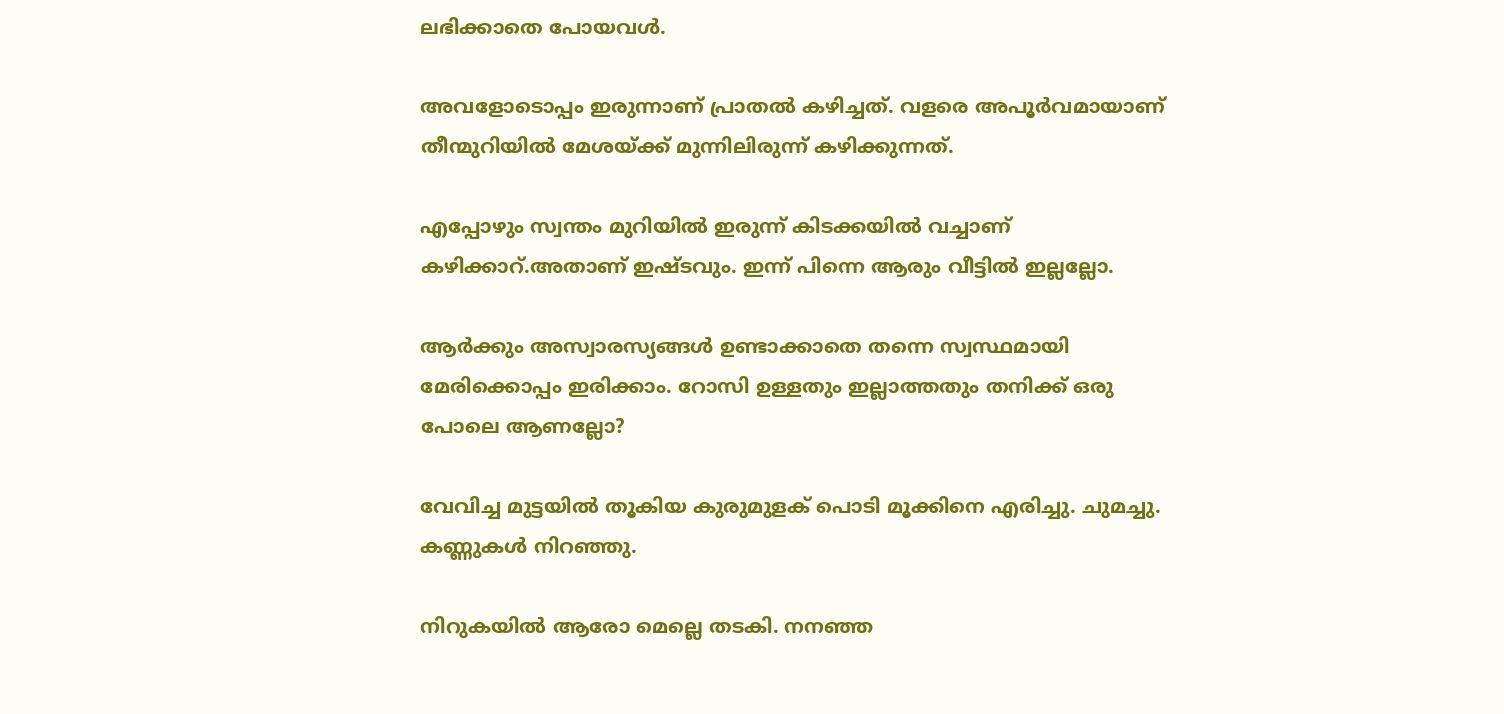ലഭിക്കാതെ പോയവൾ.

അവളോടൊപ്പം ഇരുന്നാണ് പ്രാതൽ കഴിച്ചത്. വളരെ അപൂർവമായാണ് തീന്മുറിയിൽ മേശയ്ക്ക് മുന്നിലിരുന്ന് കഴിക്കുന്നത്.

എപ്പോഴും സ്വന്തം മുറിയിൽ ഇരുന്ന് കിടക്കയിൽ വച്ചാണ് കഴിക്കാറ്.അതാണ് ഇഷ്ടവും. ഇന്ന് പിന്നെ ആരും വീട്ടിൽ ഇല്ലല്ലോ.

ആർക്കും അസ്വാരസ്യങ്ങൾ ഉണ്ടാക്കാതെ തന്നെ സ്വസ്ഥമായി മേരിക്കൊപ്പം ഇരിക്കാം. റോസി ഉള്ളതും ഇല്ലാത്തതും തനിക്ക് ഒരു പോലെ ആണല്ലോ?

വേവിച്ച മുട്ടയിൽ തൂകിയ കുരുമുളക് പൊടി മൂക്കിനെ എരിച്ചു. ചുമച്ചു. കണ്ണുകൾ നിറഞ്ഞു.

നിറുകയിൽ ആരോ മെല്ലെ തടകി. നനഞ്ഞ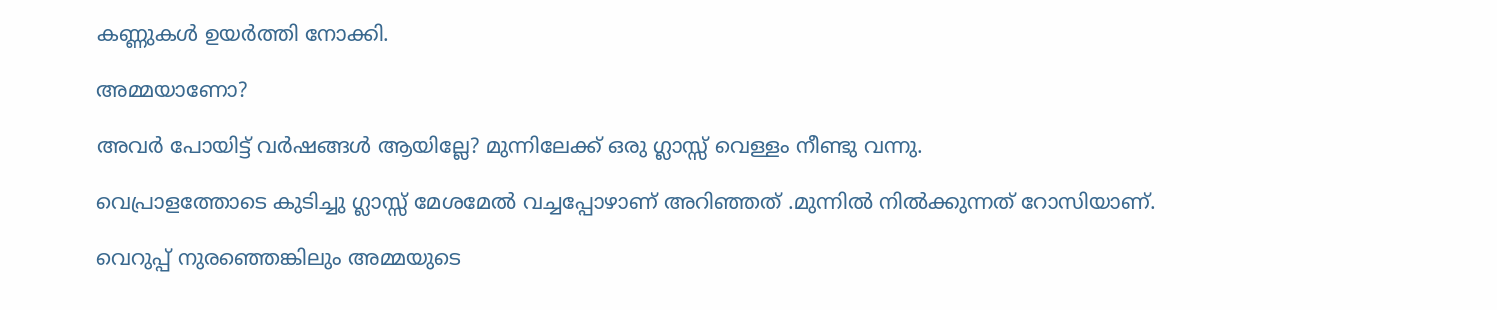കണ്ണുകൾ ഉയർത്തി നോക്കി.

അമ്മയാണോ?

അവർ പോയിട്ട് വർഷങ്ങൾ ആയില്ലേ? മുന്നിലേക്ക് ഒരു ഗ്ലാസ്സ് വെള്ളം നീണ്ടു വന്നു.

വെപ്രാളത്തോടെ കുടിച്ചു ഗ്ലാസ്സ് മേശമേൽ വച്ചപ്പോഴാണ് അറിഞ്ഞത് .മുന്നിൽ നിൽക്കുന്നത് റോസിയാണ്.

വെറുപ്പ് നുരഞ്ഞെങ്കിലും അമ്മയുടെ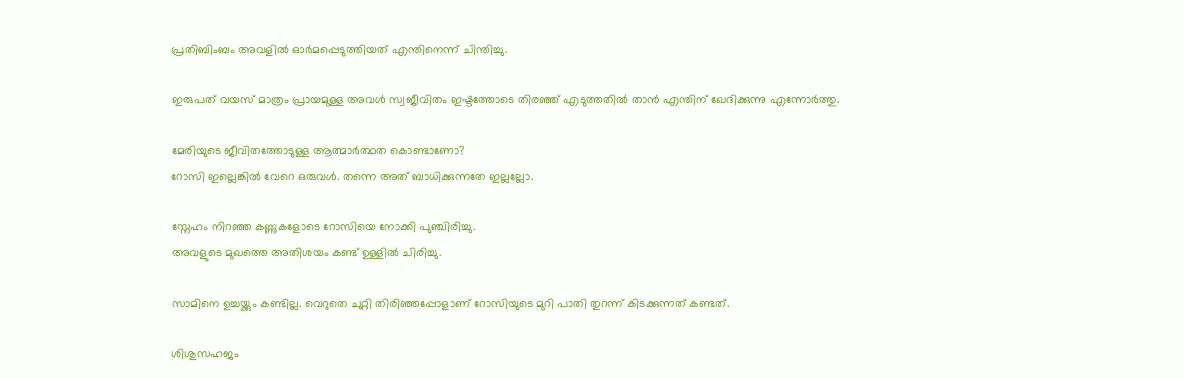പ്രതിബിംബം അവളിൽ ഓർമപ്പെടുത്തിയത് എന്തിനെന്ന് ചിന്തിച്ചു.

ഇരുപത് വയസ് മാത്രം പ്രായമുള്ള അവൾ സ്വജീവിതം ഇഷ്ടത്തോടെ തിരഞ്ഞ് എടുത്തതിൽ താൻ എന്തിന് ഖേദിക്കുന്നു എന്നോർത്തു.

മേരിയുടെ ജീവിതത്തോടുള്ള ആത്മാർത്ഥത കൊണ്ടാണോ?
റോസി ഇല്ലെങ്കിൽ വേറെ ഒരുവൾ. തന്നെ അത് ബാധിക്കുന്നതേ ഇല്ലല്ലോ.

സ്നേഹം നിറഞ്ഞ കണ്ണുകളോടെ റോസിയെ നോക്കി പുഞ്ചിരിച്ചു.
അവളുടെ മുഖത്തെ അതിശയം കണ്ട് ഉള്ളിൽ ചിരിച്ചു.

സാമിനെ ഉച്ചയ്ക്കും കണ്ടില്ല. വെറുതെ ചുറ്റി തിരിഞ്ഞപ്പോളാണ് റോസിയുടെ മുറി പാതി തുറന്ന് കിടക്കുന്നത് കണ്ടത്.

ശിശുസഹജം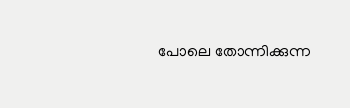പോലെ തോന്നിക്കുന്ന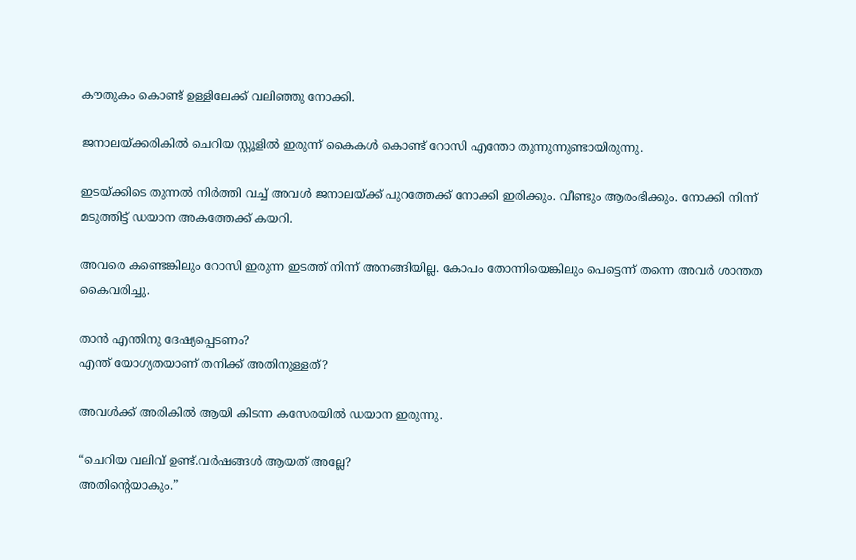കൗതുകം കൊണ്ട് ഉള്ളിലേക്ക് വലിഞ്ഞു നോക്കി.

ജനാലയ്ക്കരികിൽ ചെറിയ സ്റ്റൂളിൽ ഇരുന്ന് കൈകൾ കൊണ്ട് റോസി എന്തോ തുന്നുന്നുണ്ടായിരുന്നു.

ഇടയ്ക്കിടെ തുന്നൽ നിർത്തി വച്ച് അവൾ ജനാലയ്ക്ക് പുറത്തേക്ക് നോക്കി ഇരിക്കും. വീണ്ടും ആരംഭിക്കും. നോക്കി നിന്ന് മടുത്തിട്ട് ഡയാന അകത്തേക്ക് കയറി.

അവരെ കണ്ടെങ്കിലും റോസി ഇരുന്ന ഇടത്ത് നിന്ന് അനങ്ങിയില്ല. കോപം തോന്നിയെങ്കിലും പെട്ടെന്ന് തന്നെ അവർ ശാന്തത കൈവരിച്ചു.

താൻ എന്തിനു ദേഷ്യപ്പെടണം?
എന്ത് യോഗ്യതയാണ് തനിക്ക് അതിനുള്ളത്?

അവൾക്ക് അരികിൽ ആയി കിടന്ന കസേരയിൽ ഡയാന ഇരുന്നു.

“ചെറിയ വലിവ് ഉണ്ട്.വർഷങ്ങൾ ആയത് അല്ലേ?
അതിന്റെയാകും.”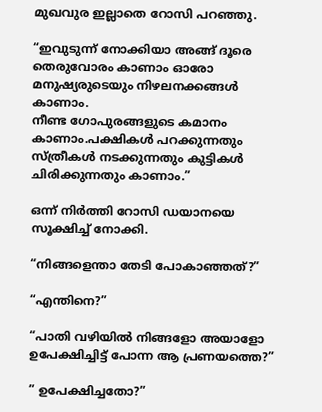മുഖവുര ഇല്ലാതെ റോസി പറഞ്ഞു.

“ഇവുടുന്ന് നോക്കിയാ അങ്ങ് ദൂരെ തെരുവോരം കാണാം ഓരോ മനുഷ്യരുടെയും നിഴലനക്കങ്ങൾ കാണാം.
നീണ്ട ഗോപുരങ്ങളുടെ കമാനം കാണാം.പക്ഷികൾ പറക്കുന്നതും സ്ത്രീകൾ നടക്കുന്നതും കുട്ടികൾ ചിരിക്കുന്നതും കാണാം.”

ഒന്ന് നിർത്തി റോസി ഡയാനയെ സൂക്ഷിച്ച് നോക്കി.

“നിങ്ങളെന്താ തേടി പോകാഞ്ഞത്?”

“എന്തിനെ?”

“പാതി വഴിയിൽ നിങ്ങളോ അയാളോ ഉപേക്ഷിച്ചിട്ട് പോന്ന ആ പ്രണയത്തെ?”

” ഉപേക്ഷിച്ചതോ?”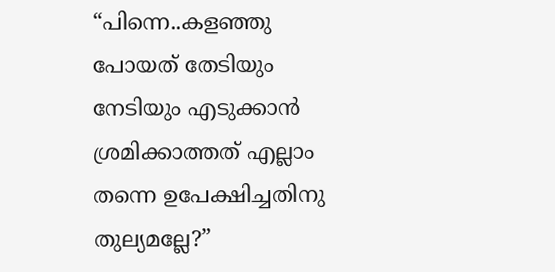“പിന്നെ..കളഞ്ഞു പോയത് തേടിയും നേടിയും എടുക്കാൻ ശ്രമിക്കാത്തത് എല്ലാം തന്നെ ഉപേക്ഷിച്ചതിനു തുല്യമല്ലേ?”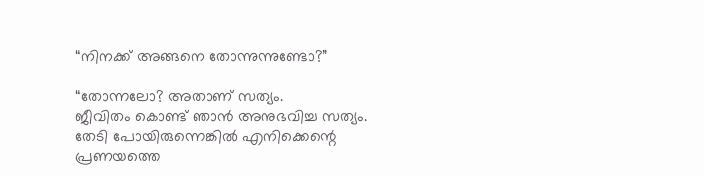“നിനക്ക് അങ്ങനെ തോന്നുന്നുണ്ടോ?”

“തോന്നലോ? അതാണ് സത്യം.
ജീവിതം കൊണ്ട് ഞാൻ അനുഭവിച്ച സത്യം.
തേടി പോയിരുന്നെങ്കിൽ എനിക്കെന്റെ പ്രണയത്തെ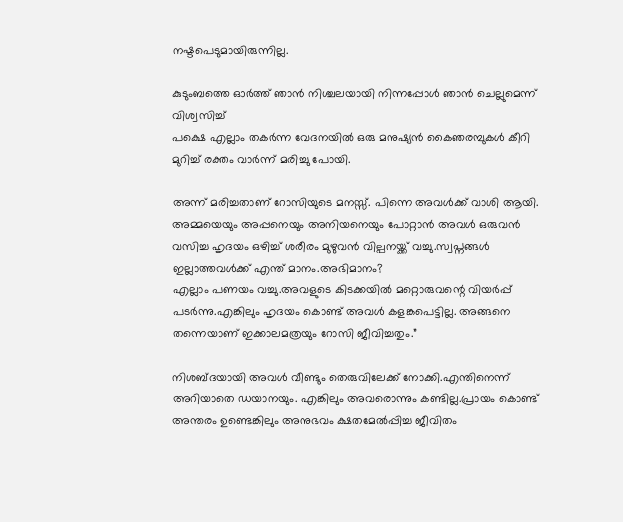നഷ്ടപെടുമായിരുന്നില്ല.

കുടുംബത്തെ ഓർത്ത് ഞാൻ നിശ്ചലയായി നിന്നപ്പോൾ ഞാൻ ചെല്ലുമെന്ന് വിശ്വസിച്ച്
പക്ഷെ എല്ലാം തകർന്ന വേദനയിൽ ഒരു മനുഷ്യൻ കൈഞരമ്പുകൾ കീറി മുറിച്ച് രക്തം വാർന്ന് മരിച്ചു പോയി.

അന്ന് മരിച്ചതാണ് റോസിയുടെ മനസ്സ്. പിന്നെ അവൾക്ക് വാശി ആയി. അമ്മയെയും അപ്പനെയും അനിയനെയും പോറ്റാൻ അവൾ ഒരുവൻ വസിച്ച ഹൃദയം ഒഴിച്ച് ശരീരം മുഴുവൻ വില്പനയ്ക്ക് വച്ചു.സ്വപ്നങ്ങൾ ഇല്ലാത്തവൾക്ക് എന്ത് മാനം.അഭിമാനം?
എല്ലാം പണയം വച്ചു.അവളുടെ കിടക്കയിൽ മറ്റൊരുവന്റെ വിയർപ്പ് പടർന്നു.എങ്കിലും ഹൃദയം കൊണ്ട് അവൾ കളങ്കപെട്ടില്ല. അങ്ങനെ തന്നെയാണ് ഇക്കാലമത്രയും റോസി ജീവിച്ചതും.”

നിശബ്ദയായി അവൾ വീണ്ടും തെരുവിലേക്ക് നോക്കി.എന്തിനെന്ന് അറിയാതെ ഡയാനയും. എങ്കിലും അവരൊന്നും കണ്ടില്ല.പ്രായം കൊണ്ട് അന്തരം ഉണ്ടെങ്കിലും അനുഭവം ക്ഷതമേൽപ്പിച്ച ജീവിതം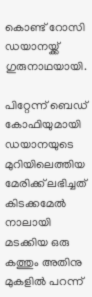കൊണ്ട് റോസി ഡയാനയ്ക്ക് ഗുരുനാഥയായി.

പിറ്റേന്ന് ബെഡ് കോഫിയുമായി ഡയാനയുടെ മുറിയിലെത്തിയ മേരിക്ക് ലഭിച്ചത് കിടക്കമേൽ നാലായി മടക്കിയ ഒരു കത്തും അതിനു മുകളിൽ പറന്ന്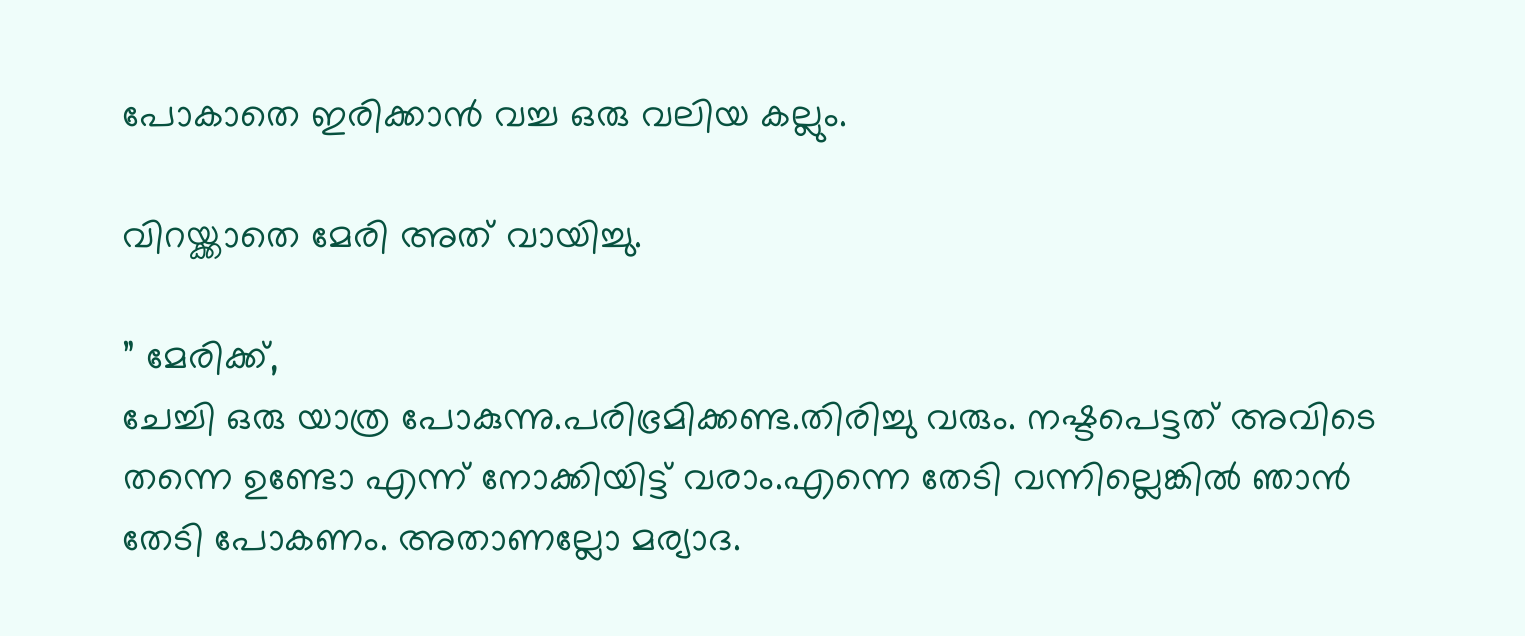പോകാതെ ഇരിക്കാൻ വച്ച ഒരു വലിയ കല്ലും.

വിറയ്ക്കാതെ മേരി അത് വായിച്ചു.

” മേരിക്ക്,
ചേച്ചി ഒരു യാത്ര പോകുന്നു.പരിഭ്രമിക്കണ്ട.തിരിച്ചു വരും. നഷ്ടപെട്ടത് അവിടെ തന്നെ ഉണ്ടോ എന്ന് നോക്കിയിട്ട് വരാം.എന്നെ തേടി വന്നില്ലെങ്കിൽ ഞാൻ തേടി പോകണം. അതാണല്ലോ മര്യാദ.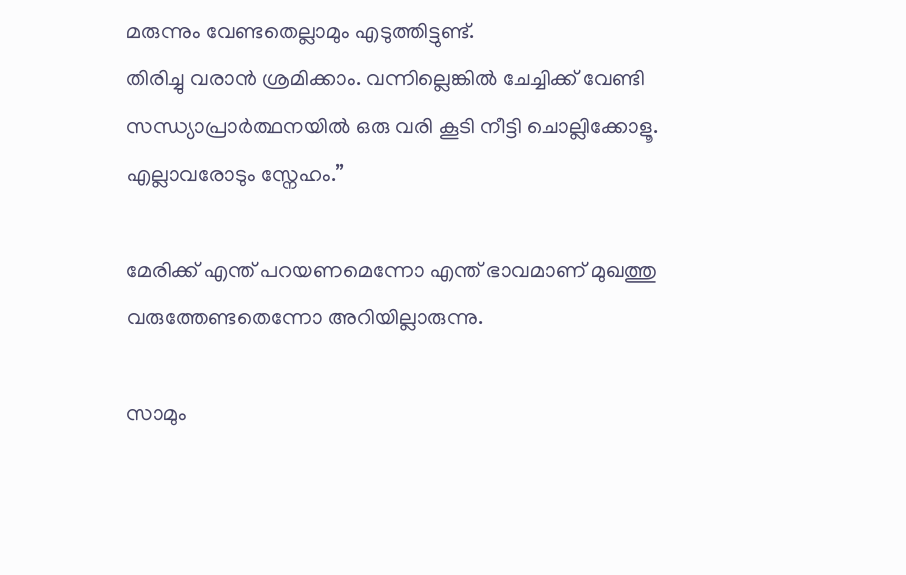മരുന്നും വേണ്ടതെല്ലാമും എടുത്തിട്ടുണ്ട്.
തിരിച്ചു വരാൻ ശ്രമിക്കാം. വന്നില്ലെങ്കിൽ ചേച്ചിക്ക് വേണ്ടി സന്ധ്യാപ്രാർത്ഥനയിൽ ഒരു വരി കൂടി നീട്ടി ചൊല്ലിക്കോളൂ. എല്ലാവരോടും സ്നേഹം.”

മേരിക്ക് എന്ത് പറയണമെന്നോ എന്ത് ഭാവമാണ് മുഖത്തു വരുത്തേണ്ടതെന്നോ അറിയില്ലാരുന്നു.

സാമും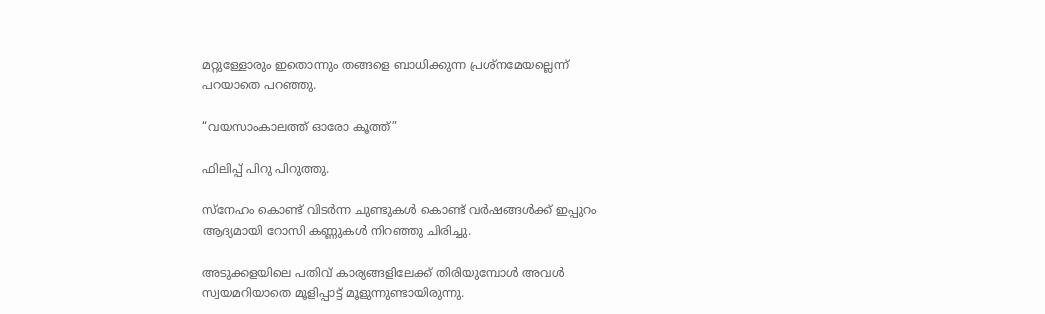മറ്റുള്ളോരും ഇതൊന്നും തങ്ങളെ ബാധിക്കുന്ന പ്രശ്നമേയല്ലെന്ന് പറയാതെ പറഞ്ഞു.

“വയസാംകാലത്ത് ഓരോ കൂത്ത്”

ഫിലിപ്പ് പിറു പിറുത്തു.

സ്നേഹം കൊണ്ട് വിടർന്ന ചുണ്ടുകൾ കൊണ്ട് വർഷങ്ങൾക്ക് ഇപ്പുറം ആദ്യമായി റോസി കണ്ണുകൾ നിറഞ്ഞു ചിരിച്ചു.

അടുക്കളയിലെ പതിവ് കാര്യങ്ങളിലേക്ക് തിരിയുമ്പോൾ അവൾ സ്വയമറിയാതെ മൂളിപ്പാട്ട് മൂളുന്നുണ്ടായിരുന്നു.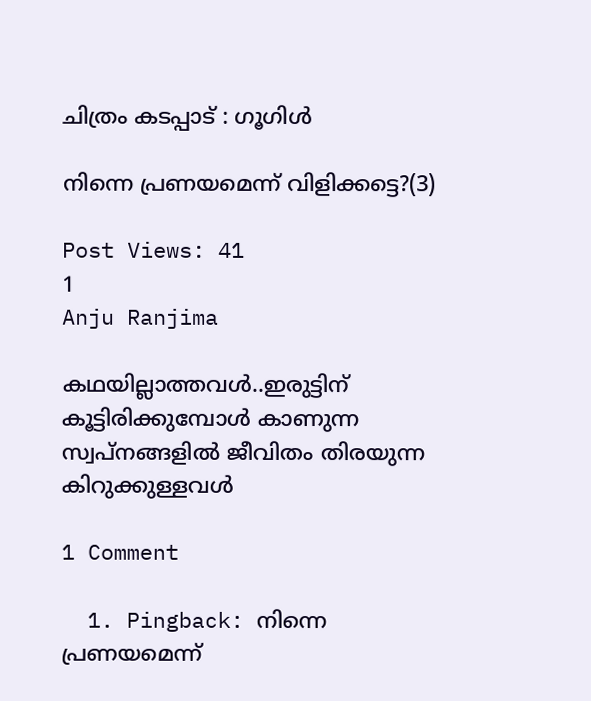ചിത്രം കടപ്പാട് : ഗൂഗിൾ

നിന്നെ പ്രണയമെന്ന് വിളിക്കട്ടെ?(3)

Post Views: 41
1
Anju Ranjima

കഥയില്ലാത്തവൾ..ഇരുട്ടിന് കൂട്ടിരിക്കുമ്പോൾ കാണുന്ന സ്വപ്നങ്ങളിൽ ജീവിതം തിരയുന്ന കിറുക്കുള്ളവൾ

1 Comment

  1. Pingback: നിന്നെ പ്രണയമെന്ന്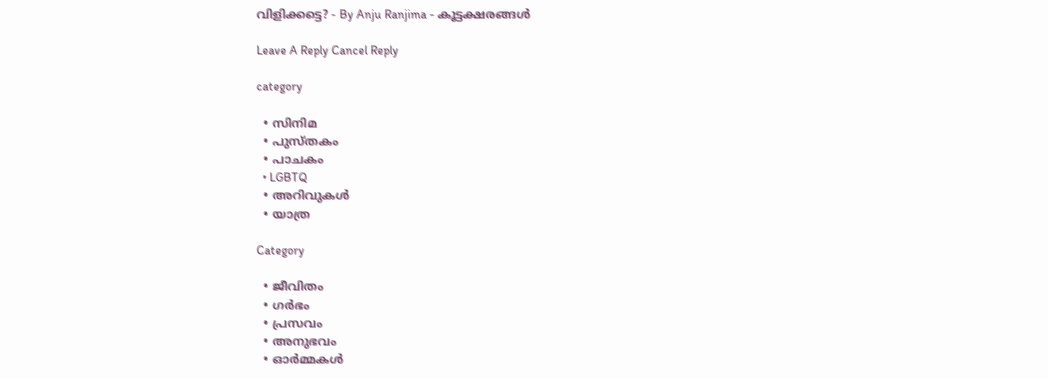വിളിക്കട്ടെ? - By Anju Ranjima - കൂട്ടക്ഷരങ്ങൾ

Leave A Reply Cancel Reply

category

  • സിനിമ
  • പുസ്‌തകം
  • പാചകം
  • LGBTQ
  • അറിവുകൾ
  • യാത്ര

Category

  • ജീവിതം
  • ഗർഭം
  • പ്രസവം
  • അനുഭവം
  • ഓർമ്മകൾ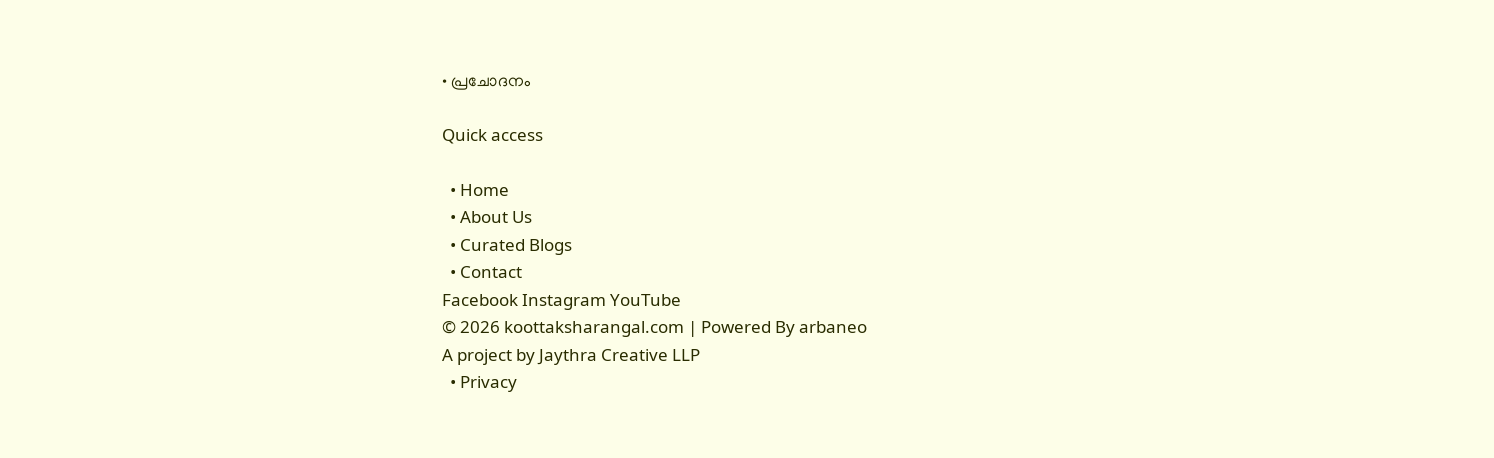• പ്രചോദനം

Quick access

  • Home
  • About Us
  • Curated Blogs
  • Contact
Facebook Instagram YouTube
© 2026 koottaksharangal.com | Powered By arbaneo
A project by Jaythra Creative LLP
  • Privacy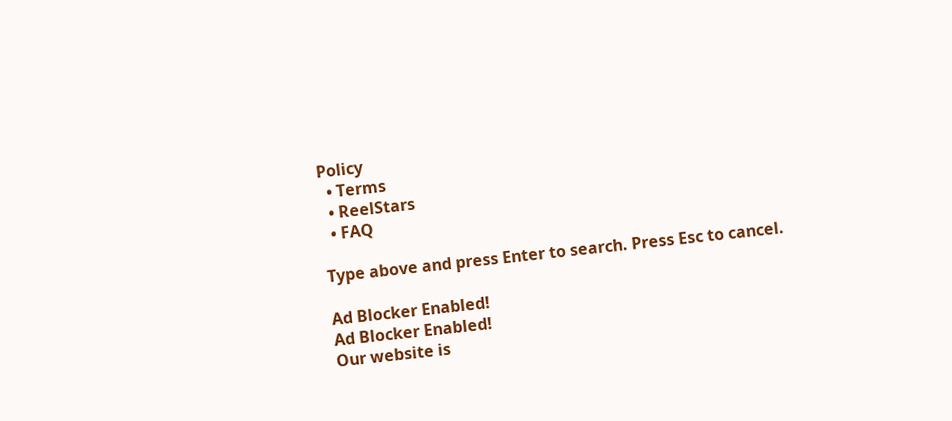Policy
  • Terms
  • ReelStars
  • FAQ

Type above and press Enter to search. Press Esc to cancel.

Ad Blocker Enabled!
Ad Blocker Enabled!
Our website is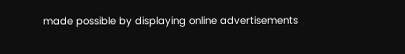made possible by displaying online advertisements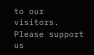to our visitors. Please support us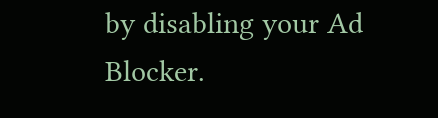by disabling your Ad Blocker.